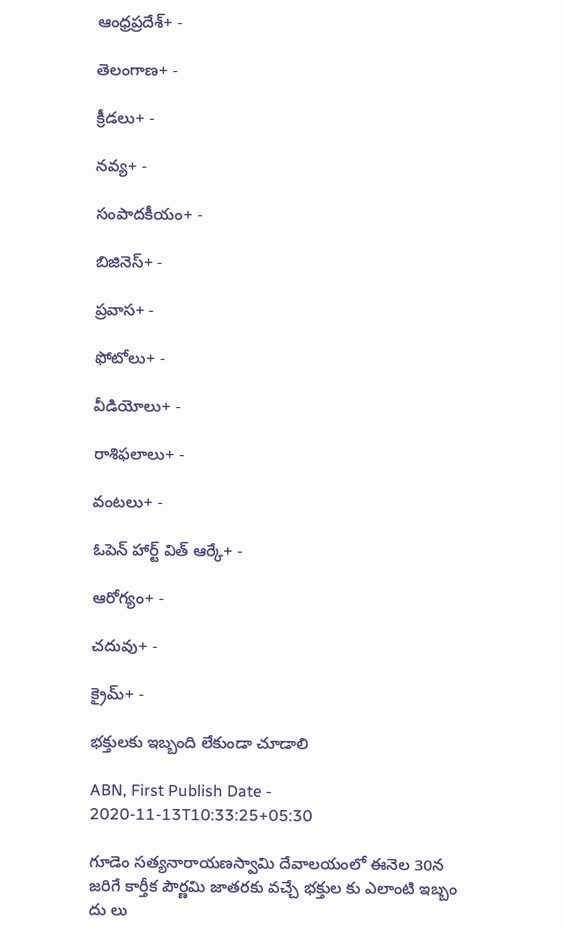ఆంధ్రప్రదేశ్+ -

తెలంగాణ+ -

క్రీడలు+ -

నవ్య+ -

సంపాదకీయం+ -

బిజినెస్+ -

ప్రవాస+ -

ఫోటోలు+ -

వీడియోలు+ -

రాశిఫలాలు+ -

వంటలు+ -

ఓపెన్ హార్ట్ విత్ ఆర్కే+ -

ఆరోగ్యం+ -

చదువు+ -

క్రైమ్+ -

భక్తులకు ఇబ్బంది లేకుండా చూడాలి

ABN, First Publish Date - 2020-11-13T10:33:25+05:30

గూడెం సత్యనారాయణస్వామి దేవాలయంలో ఈనెల 30న జరిగే కార్తీక పౌర్ణమి జాతరకు వచ్చే భక్తుల కు ఎలాంటి ఇబ్బం దు లు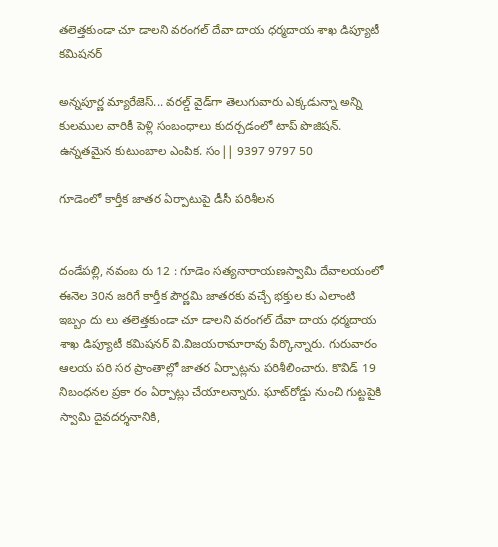తలెత్తకుండా చూ డాలని వరంగల్‌ దేవా దాయ ధర్మదాయ శాఖ డిప్యూటీ కమిషనర్‌

అన్నపూర్ణ మ్యారేజెస్... వరల్డ్ వైడ్‌గా తెలుగువారు ఎక్కడున్నా అన్ని కులముల వారికీ పెళ్లి సంబంధాలు కుదర్చడంలో టాప్ పొజిషన్. ఉన్నతమైన కుటుంబాల ఎంపిక. సం|| 9397 9797 50

గూడెంలో కార్తీక జాతర ఏర్పాటుపై డీసీ పరిశీలన


దండేపల్లి, నవంబ రు 12 : గూడెం సత్యనారాయణస్వామి దేవాలయంలో ఈనెల 30న జరిగే కార్తీక పౌర్ణమి జాతరకు వచ్చే భక్తుల కు ఎలాంటి ఇబ్బం దు లు తలెత్తకుండా చూ డాలని వరంగల్‌ దేవా దాయ ధర్మదాయ శాఖ డిప్యూటీ కమిషనర్‌ వి.విజయరామారావు పేర్కొన్నారు. గురువారం ఆలయ పరి సర ప్రాంతాల్లో జాతర ఏర్పాట్లను పరిశీలించారు. కొవిడ్‌ 19 నిబంధనల ప్రకా రం ఏర్పాట్లు చేయాలన్నారు. ఘాట్‌రోడ్డు నుంచి గుట్టపైకి స్వామి దైవదర్శనానికి,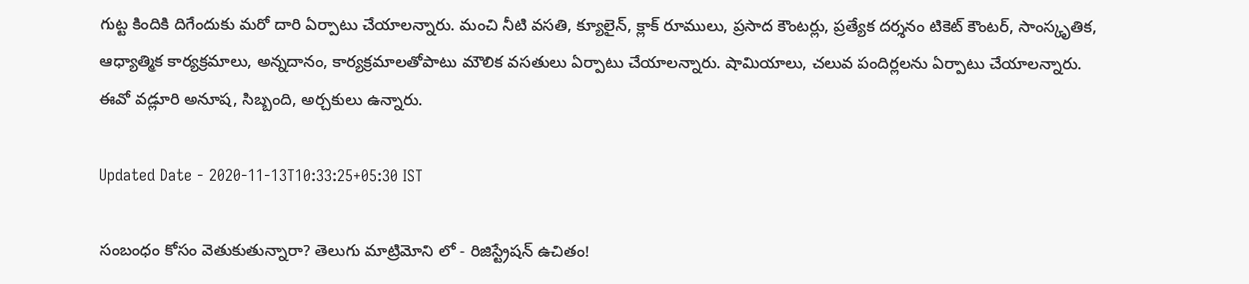గుట్ట కిందికి దిగేందుకు మరో దారి ఏర్పాటు చేయాలన్నారు. మంచి నీటి వసతి, క్యూలైన్‌, క్లాక్‌ రూములు, ప్రసాద కౌంటర్లు, ప్రత్యేక దర్శనం టికెట్‌ కౌంటర్‌, సాంస్కృతిక, ఆధ్యాత్మిక కార్యక్రమాలు, అన్నదానం, కార్యక్రమాలతోపాటు మౌలిక వసతులు ఏర్పాటు చేయాలన్నారు. షామియాలు, చలువ పందిర్లలను ఏర్పాటు చేయాలన్నారు. ఈవో వడ్లూరి అనూష, సిబ్బంది, అర్చకులు ఉన్నారు.

Updated Date - 2020-11-13T10:33:25+05:30 IST

సంబంధం కోసం వెతుకుతున్నారా? తెలుగు మాట్రిమోని లో - రిజిస్ట్రేషన్ ఉచితం!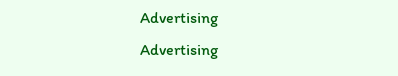Advertising
Advertising